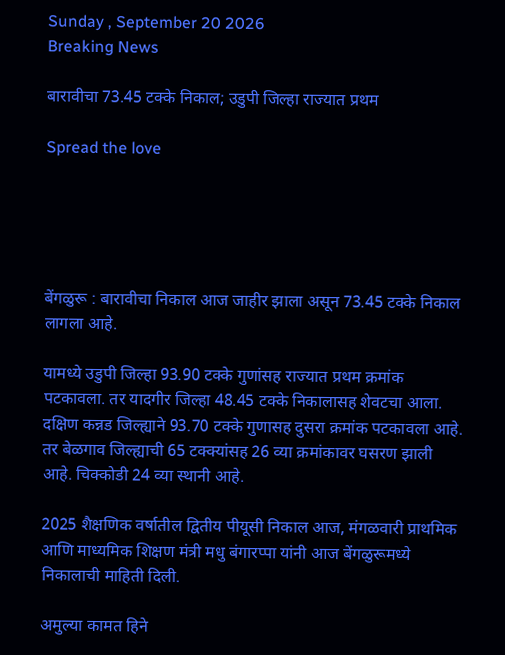Sunday , September 20 2026
Breaking News

बारावीचा 73.45 टक्के निकाल; उडुपी जिल्हा राज्यात प्रथम

Spread the love





बेंगळुरू : बारावीचा निकाल आज जाहीर झाला असून 73.45 टक्के निकाल लागला आहे.

यामध्ये उडुपी जिल्हा 93.90 टक्के गुणांसह राज्यात प्रथम क्रमांक पटकावला. तर यादगीर जिल्हा 48.45 टक्के निकालासह शेवटचा आला. दक्षिण कन्नड जिल्ह्याने 93.70 टक्के गुणासह दुसरा क्रमांक पटकावला आहे. तर बेळगाव जिल्ह्याची 65 टक्क्यांसह 26 व्या क्रमांकावर घसरण झाली आहे. चिक्कोडी 24 व्या स्थानी आहे.

2025 शैक्षणिक वर्षातील द्वितीय पीयूसी निकाल आज, मंगळवारी प्राथमिक आणि माध्यमिक शिक्षण मंत्री मधु बंगारप्पा यांनी आज बेंगळुरूमध्ये निकालाची माहिती दिली.

अमुल्या कामत हिने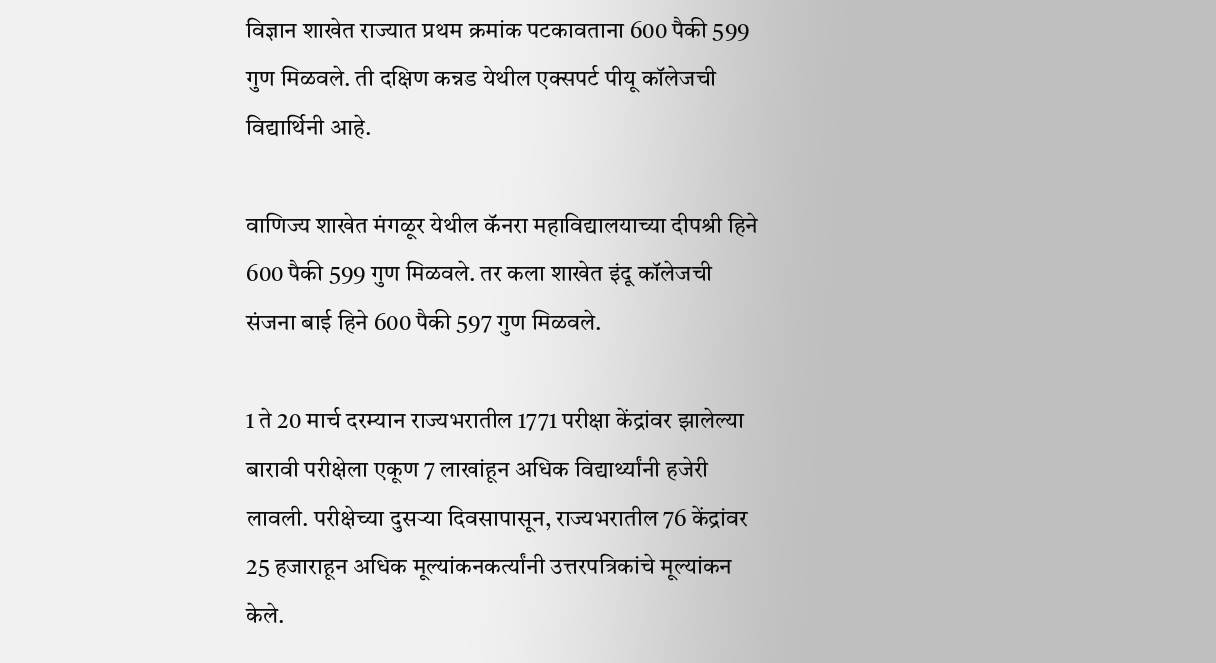विज्ञान शाखेत राज्यात प्रथम क्रमांक पटकावताना 600 पैकी 599 गुण मिळवले. ती दक्षिण कन्नड येथील एक्सपर्ट पीयू कॉलेजची विद्यार्थिनी आहे.

वाणिज्य शाखेत मंगळूर येथील कॅनरा महाविद्यालयाच्या दीपश्री हिने 600 पैकी 599 गुण मिळवले. तर कला शाखेत इंदू कॉलेजची संजना बाई हिने 600 पैकी 597 गुण मिळवले.

1 ते 20 मार्च दरम्यान राज्यभरातील 1771 परीक्षा केंद्रांवर झालेल्या बारावी परीक्षेला एकूण 7 लाखांहून अधिक विद्यार्थ्यांनी हजेरी लावली. परीक्षेच्या दुसऱ्या दिवसापासून, राज्यभरातील 76 केंद्रांवर 25 हजाराहून अधिक मूल्यांकनकर्त्यांनी उत्तरपत्रिकांचे मूल्यांकन केले.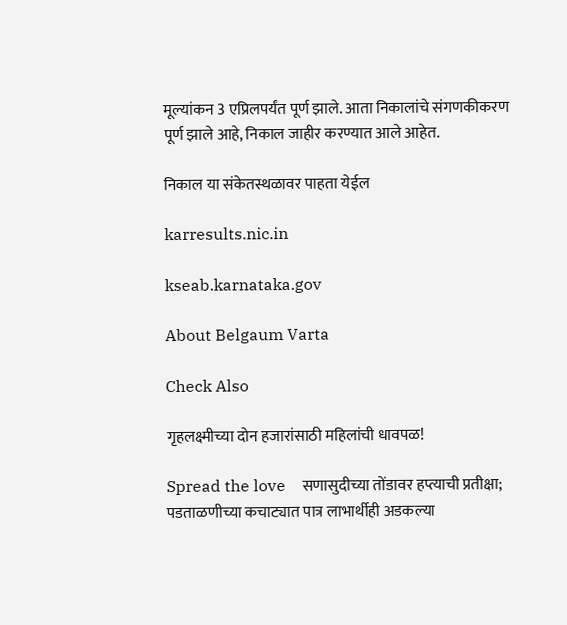मूल्यांकन 3 एप्रिलपर्यंत पूर्ण झाले. आता निकालांचे संगणकीकरण पूर्ण झाले आहे, निकाल जाहीर करण्यात आले आहेत.

निकाल या संकेतस्थळावर पाहता येईल

karresults.nic.in

kseab.karnataka.gov

About Belgaum Varta

Check Also

गृहलक्ष्मीच्या दोन हजारांसाठी महिलांची धावपळ!

Spread the love    सणासुदीच्या तोंडावर हप्त्याची प्रतीक्षा; पडताळणीच्या कचाट्यात पात्र लाभार्थीही अडकल्या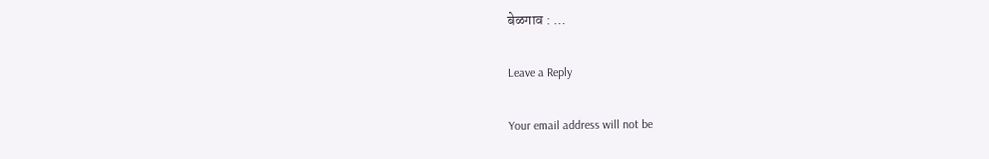बेळगाव : …

Leave a Reply

Your email address will not be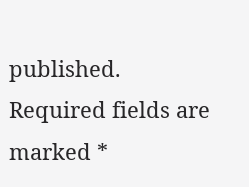published. Required fields are marked *